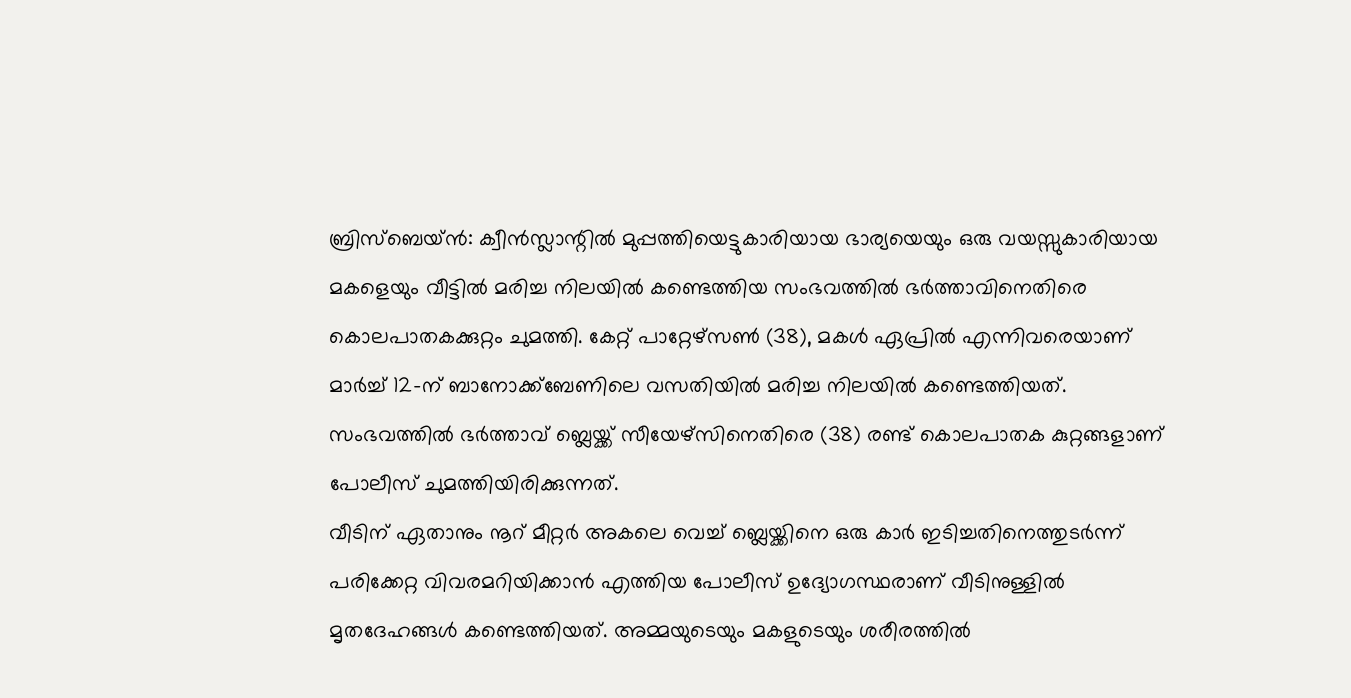ബ്രിസ്ബെയ്ൻ: ക്വീൻസ്ലാന്റിൽ മുപ്പത്തിയെട്ടുകാരിയായ ഭാര്യയെയും ഒരു വയസ്സുകാരിയായ മകളെയും വീട്ടിൽ മരിച്ച നിലയിൽ കണ്ടെത്തിയ സംഭവത്തിൽ ഭർത്താവിനെതിരെ കൊലപാതകക്കുറ്റം ചുമത്തി. കേറ്റ് പാറ്റേഴ്സൺ (38), മകൾ ഏപ്രിൽ എന്നിവരെയാണ് മാർച്ച് 12-ന് ബാനോക്ക്ബേണിലെ വസതിയിൽ മരിച്ച നിലയിൽ കണ്ടെത്തിയത്. സംഭവത്തിൽ ഭർത്താവ് ബ്ലെയ്ക്ക് സീയേഴ്സിനെതിരെ (38) രണ്ട് കൊലപാതക കുറ്റങ്ങളാണ് പോലീസ് ചുമത്തിയിരിക്കുന്നത്.
വീടിന് ഏതാനും നൂറ് മീറ്റർ അകലെ വെച്ച് ബ്ലെയ്ക്കിനെ ഒരു കാർ ഇടിച്ചതിനെത്തുടർന്ന് പരിക്കേറ്റ വിവരമറിയിക്കാൻ എത്തിയ പോലീസ് ഉദ്യോഗസ്ഥരാണ് വീടിനുള്ളിൽ മൃതദേഹങ്ങൾ കണ്ടെത്തിയത്. അമ്മയുടെയും മകളുടെയും ശരീരത്തിൽ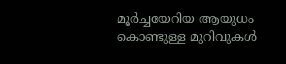മൂർച്ചയേറിയ ആയുധം കൊണ്ടുള്ള മുറിവുകൾ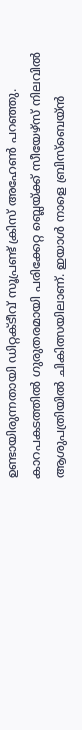ഉണ്ടായിരുന്നതായി ഡിറ്റക്ടീവ് സൂപ്രണ്ട് ക്രിസ് അഹേൺ പറഞ്ഞു. കാറപകടത്തിൽ ഗുരുതരമായി പരിക്കേറ്റ ബ്ലെയ്ക്ക് സീയേഴ്സ് നിലവിൽ ആശുപത്രിയിൽ ചികിത്സയിലാണ്. ഇയാൾ നാളെ ബ്രിസ്ബെയ്ൻ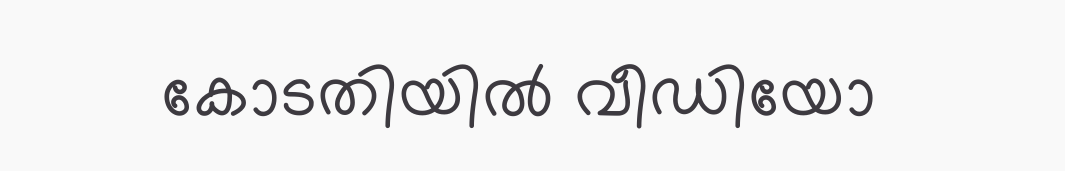കോടതിയിൽ വീഡിയോ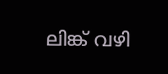ലിങ്ക് വഴി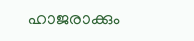ഹാജരാക്കും